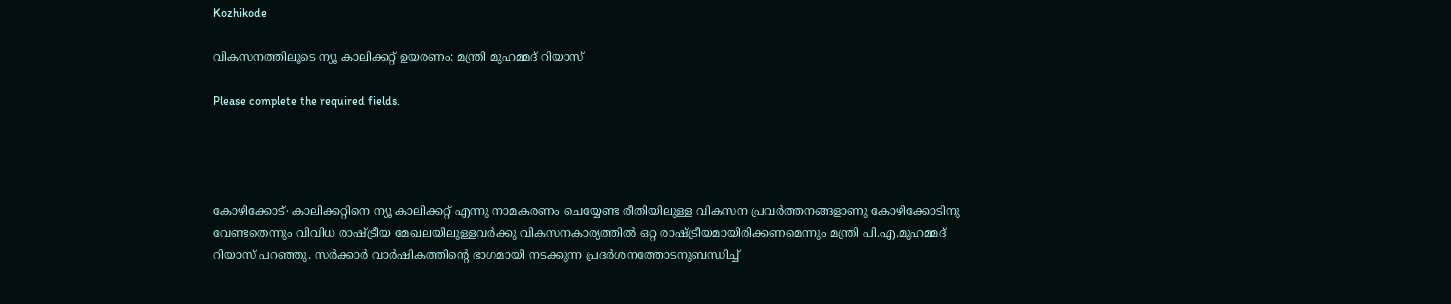Kozhikode

വികസനത്തിലൂടെ ന്യൂ കാലിക്കറ്റ് ഉയരണം: മന്ത്രി മുഹമ്മദ് റിയാസ്

Please complete the required fields.




കോഴിക്കോട്∙ കാലിക്കറ്റിനെ ന്യൂ കാലിക്കറ്റ് എന്നു നാമകരണം ചെയ്യേണ്ട രീതിയിലുള്ള വികസന പ്രവർത്തനങ്ങളാണു കോഴിക്കോടിനു വേണ്ടതെന്നും വിവിധ രാഷ്ട്രീയ മേഖലയിലുള്ളവർക്കു വികസനകാര്യത്തിൽ ഒറ്റ രാഷ്ട്രീയമായിരിക്കണമെന്നും മന്ത്രി പി.എ.മുഹമ്മദ് റിയാസ് പറഞ്ഞു. സർക്കാർ വാർഷികത്തിന്റെ ഭാഗമായി നടക്കുന്ന പ്രദർശനത്തോടനുബന്ധിച്ച്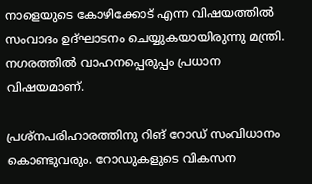നാളെയുടെ കോഴിക്കോട് എന്ന വിഷയത്തിൽ സംവാദം ഉദ്ഘാടനം ചെയ്യുകയായിരുന്നു മന്ത്രി. നഗരത്തിൽ വാഹനപ്പെരുപ്പം പ്രധാന വിഷയമാണ്.

പ്രശ്നപരിഹാരത്തിനു റിങ് റോഡ് സംവിധാനം കൊണ്ടുവരും. റോഡുകളുടെ വികസന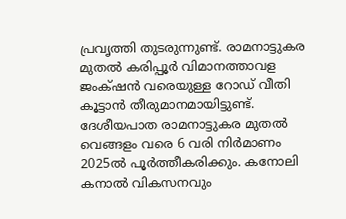പ്രവൃത്തി തുടരുന്നുണ്ട്. രാമനാട്ടുകര മുതൽ കരിപ്പൂർ വിമാനത്താവള ജംക്‌ഷൻ വരെയുള്ള റോഡ് വീതി കൂട്ടാൻ തീരുമാനമായിട്ടുണ്ട്. ദേശീയപാത രാമനാട്ടുകര മുതൽ വെങ്ങളം വരെ 6 വരി നിർമാണം 2025ൽ പൂർത്തീകരിക്കും. കനോലി കനാൽ വികസനവും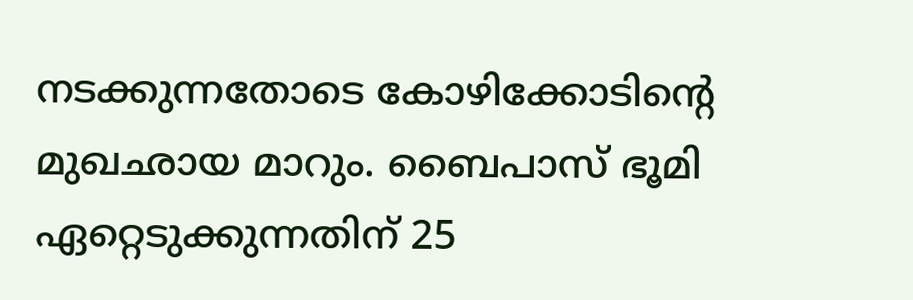നടക്കുന്നതോടെ കോഴിക്കോടിന്റെ മുഖഛായ മാറും. ബൈപാസ് ഭൂമി ഏറ്റെടുക്കുന്നതിന് 25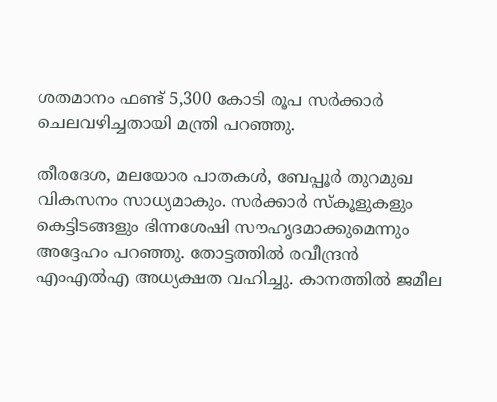ശതമാനം ഫണ്ട് 5,300 കോടി രൂപ സർക്കാർ ചെലവഴിച്ചതായി മന്ത്രി പറഞ്ഞു.

തീരദേശ, മലയോര പാതകൾ, ബേപ്പൂർ തുറമുഖ വികസനം സാധ്യമാകും. സർക്കാർ സ്കൂളുകളും കെട്ടിടങ്ങളും ഭിന്നശേഷി സൗഹൃദമാക്കുമെന്നും അദ്ദേഹം പറഞ്ഞു. തോട്ടത്തിൽ രവീന്ദ്രൻ എംഎൽഎ അധ്യക്ഷത വഹിച്ചു. കാനത്തിൽ ജമീല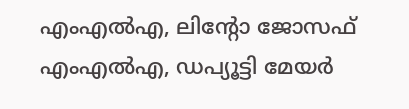എംഎൽഎ, ലിന്റോ ജോസഫ് എംഎൽഎ, ഡപ്യൂട്ടി മേയർ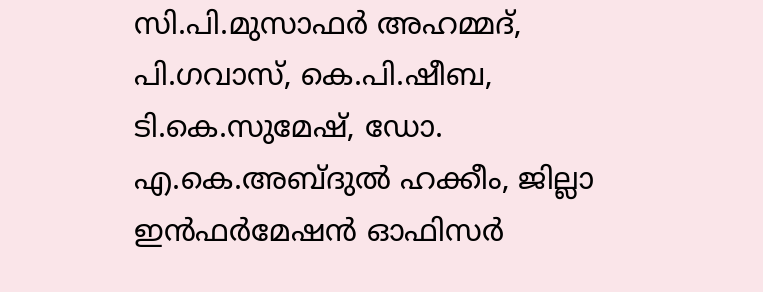സി.പി.മുസാഫർ അഹമ്മദ്, പി.ഗവാസ്, കെ.പി.ഷീബ, ടി.കെ.സുമേഷ്, ഡോ. എ.കെ.അബ്ദുൽ ഹക്കീം, ജില്ലാ ഇൻഫർമേഷൻ ഓഫിസർ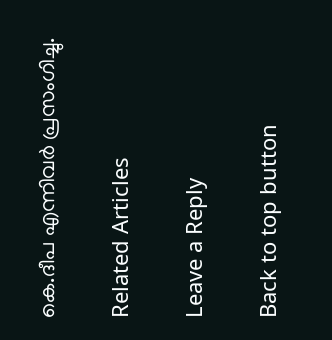കെ.ദീപ എന്നിവർ പ്രസംഗിച്ചു.

Related Articles

Leave a Reply

Back to top button